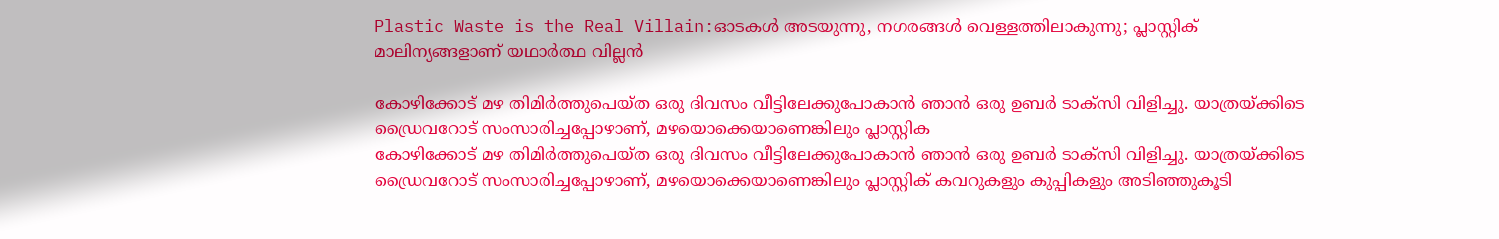Plastic Waste is the Real Villain:ഓടകൾ അടയുന്നു, നഗരങ്ങൾ വെള്ളത്തിലാകുന്നു; പ്ലാസ്റ്റിക് മാലിന്യങ്ങളാണ് യഥാർത്ഥ വില്ലൻ

കോഴിക്കോട് മഴ തിമിർത്തുപെയ്ത ഒരു ദിവസം വീട്ടിലേക്കുപോകാൻ ഞാൻ ഒരു ഉബർ ടാക്സി വിളിച്ചു. യാത്രയ്ക്കിടെ ഡ്രൈവറോട് സംസാരിച്ചപ്പോഴാണ്, മഴയൊക്കെയാണെങ്കിലും പ്ലാസ്റ്റിക
കോഴിക്കോട് മഴ തിമിർത്തുപെയ്ത ഒരു ദിവസം വീട്ടിലേക്കുപോകാൻ ഞാൻ ഒരു ഉബർ ടാക്സി വിളിച്ചു. യാത്രയ്ക്കിടെ ഡ്രൈവറോട് സംസാരിച്ചപ്പോഴാണ്, മഴയൊക്കെയാണെങ്കിലും പ്ലാസ്റ്റിക് കവറുകളും കുപ്പികളും അടിഞ്ഞുകൂടി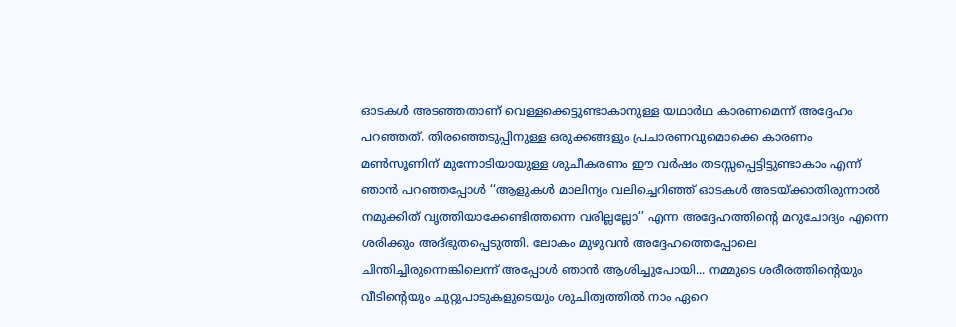ഓടകൾ അടഞ്ഞതാണ് വെള്ളക്കെട്ടുണ്ടാകാനുള്ള യഥാർഥ കാരണമെന്ന് അദ്ദേഹം പറഞ്ഞത്. തിരഞ്ഞെടുപ്പിനുള്ള ഒരുക്കങ്ങളും പ്രചാരണവുമൊക്കെ കാരണം മൺസൂണിന് മുന്നോടിയായുള്ള ശുചീകരണം ഈ വർഷം തടസ്സപ്പെട്ടിട്ടുണ്ടാകാം എന്ന് ഞാൻ പറഞ്ഞപ്പോൾ ‘‘ആളുകൾ മാലിന്യം വലിച്ചെറിഞ്ഞ് ഓടകൾ അടയ്ക്കാതിരുന്നാൽ നമുക്കിത് വൃത്തിയാക്കേണ്ടിത്തന്നെ വരില്ലല്ലോ’’ എന്ന അദ്ദേഹത്തിന്റെ മറുചോദ്യം എന്നെ ശരിക്കും അദ്ഭുതപ്പെടുത്തി. ലോകം മുഴുവൻ അദ്ദേഹത്തെപ്പോലെ ചിന്തിച്ചിരുന്നെങ്കിലെന്ന് അപ്പോൾ ഞാൻ ആശിച്ചുപോയി... നമ്മുടെ ശരീരത്തിന്റെയും വീടിന്റെയും ചുറ്റുപാടുകളുടെയും ശുചിത്വത്തിൽ നാം ഏറെ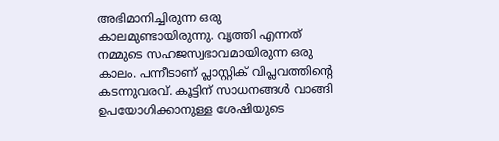അഭിമാനിച്ചിരുന്ന ഒരു കാലമുണ്ടായിരുന്നു. വൃത്തി എന്നത് നമ്മുടെ സഹജസ്വഭാവമായിരുന്ന ഒരു കാലം. പന്നീടാണ് പ്ലാസ്റ്റിക് വിപ്ലവത്തിന്റെ കടന്നുവരവ്. കൂട്ടിന് സാധനങ്ങൾ വാങ്ങി ഉപയോഗിക്കാനുള്ള ശേഷിയുടെ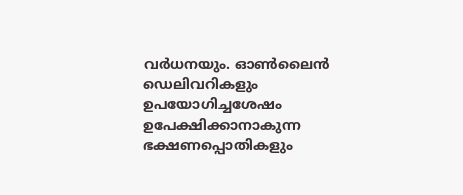വർധനയും. ഓൺലൈൻ ഡെലിവറികളും ഉപയോഗിച്ചശേഷം ഉപേക്ഷിക്കാനാകുന്ന ഭക്ഷണപ്പൊതികളും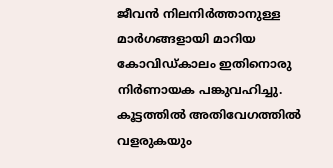ജീവൻ നിലനിർത്താനുള്ള മാർഗങ്ങളായി മാറിയ കോവിഡ്കാലം ഇതിനൊരു നിർണായക പങ്കുവഹിച്ചു. കൂട്ടത്തിൽ അതിവേഗത്തിൽ വളരുകയും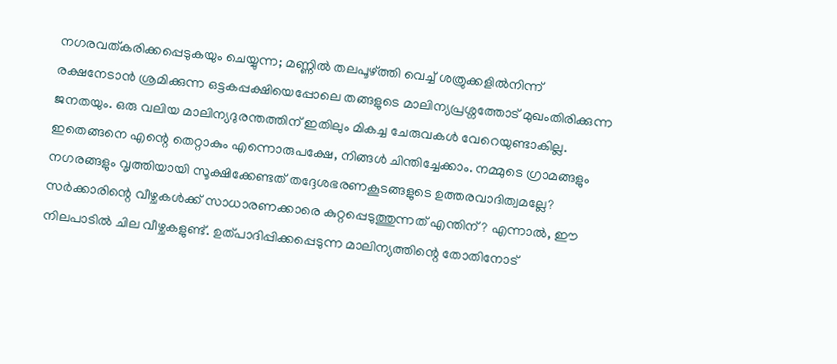നഗരവത്കരിക്കപ്പെടുകയും ചെയ്യുന്ന; മണ്ണിൽ തലപൂഴ്ത്തി വെച്ച് ശത്രുക്കളിൽനിന്ന് രക്ഷനേടാൻ ശ്രമിക്കുന്ന ഒട്ടകപ്പക്ഷിയെപ്പോലെ തങ്ങളുടെ മാലിന്യപ്രശ്നത്തോട് മുഖംതിരിക്കുന്ന ജനതയും. ഒരു വലിയ മാലിന്യദുരന്തത്തിന് ഇതിലും മികച്ച ചേരുവകൾ വേറെയുണ്ടാകില്ല. ഇതെങ്ങനെ എന്റെ തെറ്റാകും എന്നൊരുപക്ഷേ, നിങ്ങൾ ചിന്തിച്ചേക്കാം. നമ്മുടെ ഗ്രാമങ്ങളും നഗരങ്ങളും വൃത്തിയായി സൂക്ഷിക്കേണ്ടത് തദ്ദേശഭരണകൂടങ്ങളുടെ ഉത്തരവാദിത്വമല്ലേ? സർക്കാരിന്റെ വീഴ്ചകൾക്ക് സാധാരണക്കാരെ കുറ്റപ്പെടുത്തുന്നത് എന്തിന്? എന്നാൽ, ഈ നിലപാടിൽ ചില വീഴ്ചകളുണ്ട്. ഉത്പാദിപ്പിക്കപ്പെടുന്ന മാലിന്യത്തിന്റെ തോതിനോട്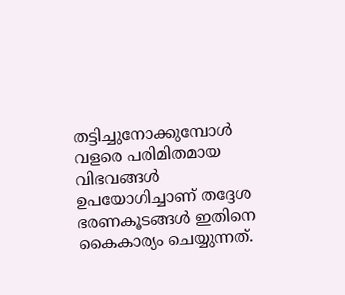തട്ടിച്ചുനോക്കുമ്പോൾ വളരെ പരിമിതമായ വിഭവങ്ങൾ ഉപയോഗിച്ചാണ് തദ്ദേശ ഭരണകൂടങ്ങൾ ഇതിനെ കൈകാര്യം ചെയ്യുന്നത്.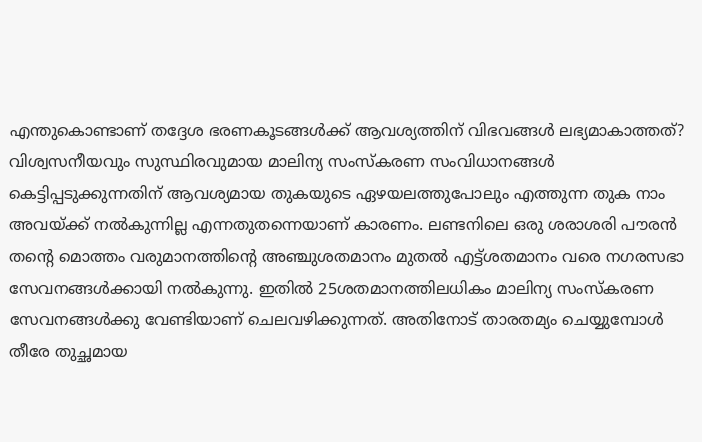എന്തുകൊണ്ടാണ് തദ്ദേശ ഭരണകൂടങ്ങൾക്ക് ആവശ്യത്തിന് വിഭവങ്ങൾ ലഭ്യമാകാത്തത്? വിശ്വസനീയവും സുസ്ഥിരവുമായ മാലിന്യ സംസ്കരണ സംവിധാനങ്ങൾ കെട്ടിപ്പടുക്കുന്നതിന് ആവശ്യമായ തുകയുടെ ഏഴയലത്തുപോലും എത്തുന്ന തുക നാം അവയ്ക്ക് നൽകുന്നില്ല എന്നതുതന്നെയാണ് കാരണം. ലണ്ടനിലെ ഒരു ശരാശരി പൗരൻ തന്റെ മൊത്തം വരുമാനത്തിന്റെ അഞ്ചുശതമാനം മുതൽ എട്ട്ശതമാനം വരെ നഗരസഭാ സേവനങ്ങൾക്കായി നൽകുന്നു. ഇതിൽ 25ശതമാനത്തിലധികം മാലിന്യ സംസ്കരണ സേവനങ്ങൾക്കു വേണ്ടിയാണ് ചെലവഴിക്കുന്നത്. അതിനോട് താരതമ്യം ചെയ്യുമ്പോൾ തീരേ തുച്ഛമായ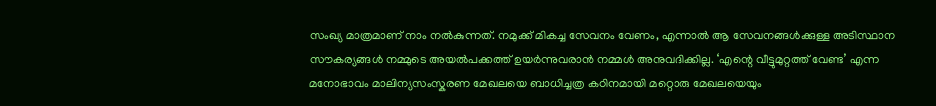സംഖ്യ മാത്രമാണ് നാം നൽകുന്നത്. നമുക്ക് മികച്ച സേവനം വേണം, എന്നാൽ ആ സേവനങ്ങൾക്കുള്ള അടിസ്ഥാന സൗകര്യങ്ങൾ നമ്മുടെ അയൽപക്കത്ത് ഉയർന്നുവരാൻ നമ്മൾ അനുവദിക്കില്ല. ‘എന്റെ വീട്ടുമുറ്റത്ത് വേണ്ട’ എന്ന മനോഭാവം മാലിന്യസംസ്കരണ മേഖലയെ ബാധിച്ചത്ര കഠിനമായി മറ്റൊരു മേഖലയെയും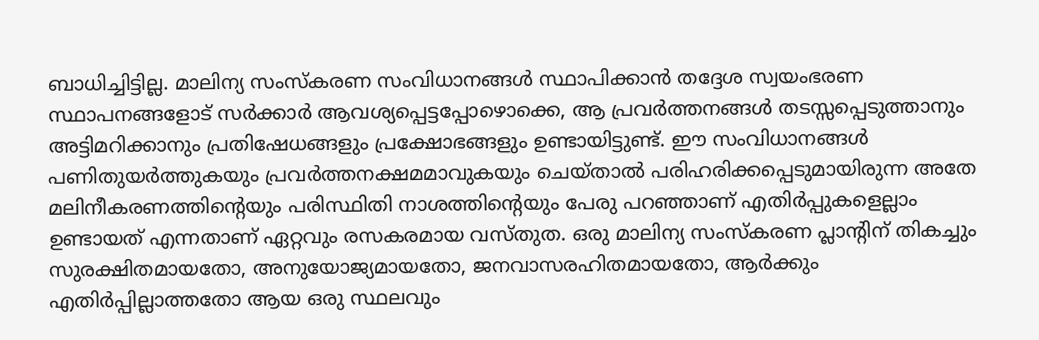ബാധിച്ചിട്ടില്ല. മാലിന്യ സംസ്കരണ സംവിധാനങ്ങൾ സ്ഥാപിക്കാൻ തദ്ദേശ സ്വയംഭരണ സ്ഥാപനങ്ങളോട് സർക്കാർ ആവശ്യപ്പെട്ടപ്പോഴൊക്കെ, ആ പ്രവർത്തനങ്ങൾ തടസ്സപ്പെടുത്താനും അട്ടിമറിക്കാനും പ്രതിഷേധങ്ങളും പ്രക്ഷോഭങ്ങളും ഉണ്ടായിട്ടുണ്ട്. ഈ സംവിധാനങ്ങൾ പണിതുയർത്തുകയും പ്രവർത്തനക്ഷമമാവുകയും ചെയ്താൽ പരിഹരിക്കപ്പെടുമായിരുന്ന അതേ മലിനീകരണത്തിന്റെയും പരിസ്ഥിതി നാശത്തിന്റെയും പേരു പറഞ്ഞാണ് എതിർപ്പുകളെല്ലാം ഉണ്ടായത് എന്നതാണ് ഏറ്റവും രസകരമായ വസ്തുത. ഒരു മാലിന്യ സംസ്കരണ പ്ലാന്റിന് തികച്ചും സുരക്ഷിതമായതോ, അനുയോജ്യമായതോ, ജനവാസരഹിതമായതോ, ആർക്കും എതിർപ്പില്ലാത്തതോ ആയ ഒരു സ്ഥലവും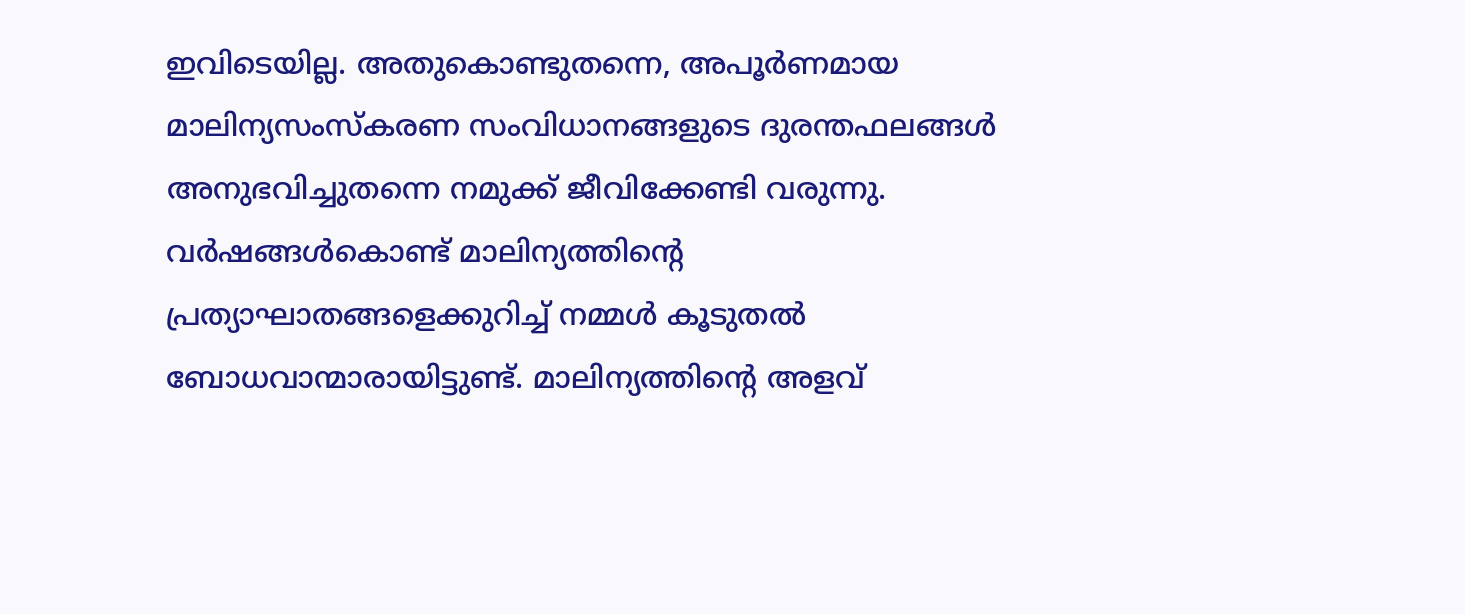ഇവിടെയില്ല. അതുകൊണ്ടുതന്നെ, അപൂർണമായ മാലിന്യസംസ്കരണ സംവിധാനങ്ങളുടെ ദുരന്തഫലങ്ങൾ അനുഭവിച്ചുതന്നെ നമുക്ക് ജീവിക്കേണ്ടി വരുന്നു. വർഷങ്ങൾകൊണ്ട് മാലിന്യത്തിന്റെ പ്രത്യാഘാതങ്ങളെക്കുറിച്ച് നമ്മൾ കൂടുതൽ ബോധവാന്മാരായിട്ടുണ്ട്. മാലിന്യത്തിന്റെ അളവ്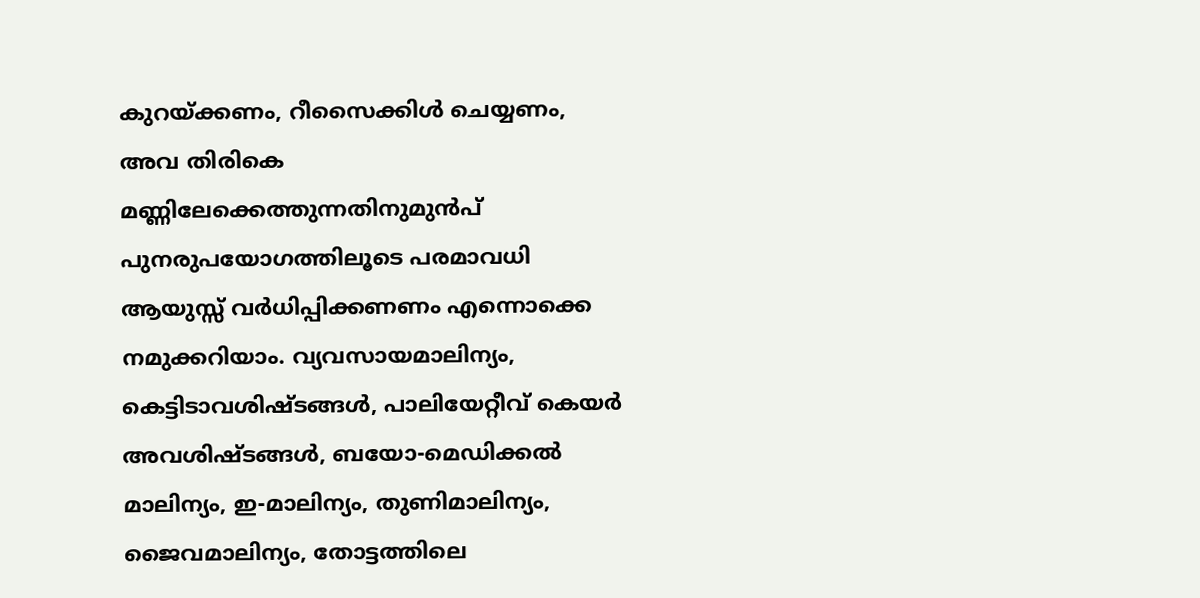കുറയ്ക്കണം, റീസൈക്കിൾ ചെയ്യണം, അവ തിരികെ മണ്ണിലേക്കെത്തുന്നതിനുമുൻപ് പുനരുപയോഗത്തിലൂടെ പരമാവധി ആയുസ്സ് വർധിപ്പിക്കണണം എന്നൊക്കെ നമുക്കറിയാം. വ്യവസായമാലിന്യം, കെട്ടിടാവശിഷ്ടങ്ങൾ, പാലിയേറ്റീവ് കെയർ അവശിഷ്ടങ്ങൾ, ബയോ-മെഡിക്കൽ മാലിന്യം, ഇ-മാലിന്യം, തുണിമാലിന്യം, ജൈവമാലിന്യം, തോട്ടത്തിലെ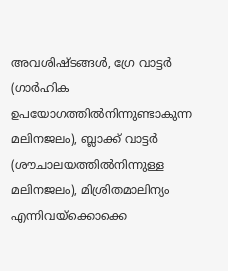അവശിഷ്ടങ്ങൾ, ഗ്രേ വാട്ടർ (ഗാർഹിക ഉപയോഗത്തിൽനിന്നുണ്ടാകുന്ന മലിനജലം), ബ്ലാക്ക് വാട്ടർ (ശൗചാലയത്തിൽനിന്നുള്ള മലിനജലം), മിശ്രിതമാലിന്യം എന്നിവയ്ക്കൊക്കെ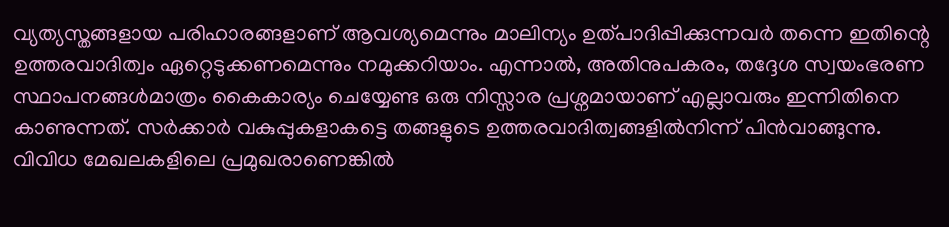വ്യത്യസ്തങ്ങളായ പരിഹാരങ്ങളാണ് ആവശ്യമെന്നും മാലിന്യം ഉത്പാദിപ്പിക്കുന്നവർ തന്നെ ഇതിന്റെ ഉത്തരവാദിത്വം ഏറ്റെടുക്കണമെന്നും നമുക്കറിയാം. എന്നാൽ, അതിനുപകരം, തദ്ദേശ സ്വയംഭരണ സ്ഥാപനങ്ങൾമാത്രം കൈകാര്യം ചെയ്യേണ്ട ഒരു നിസ്സാര പ്രശ്നമായാണ് എല്ലാവരും ഇന്നിതിനെ കാണുന്നത്. സർക്കാർ വകുപ്പുകളാകട്ടെ തങ്ങളുടെ ഉത്തരവാദിത്വങ്ങളിൽനിന്ന് പിൻവാങ്ങുന്നു. വിവിധ മേഖലകളിലെ പ്രമുഖരാണെങ്കിൽ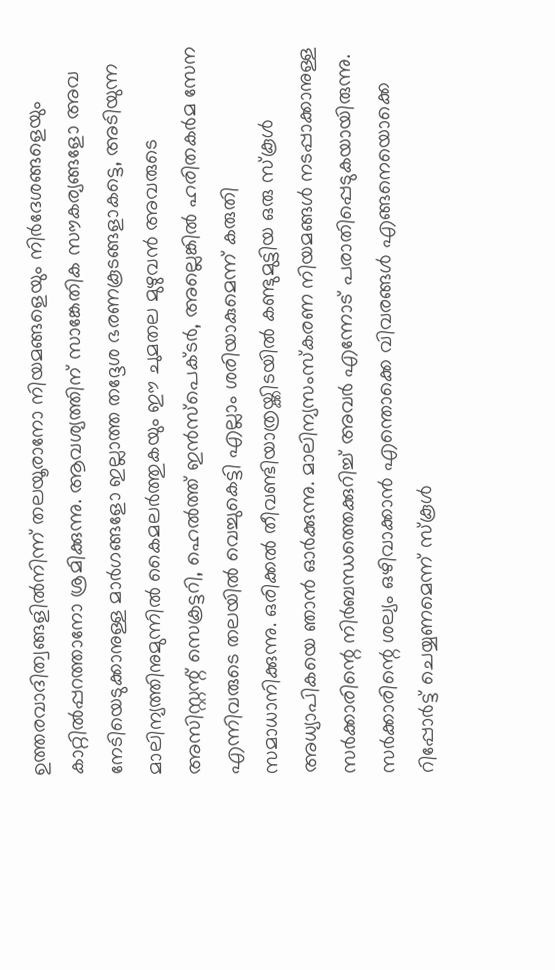ഉത്തരവാദിത്വങ്ങളിൽനിന്ന് തലയൂരാനോ നിയമങ്ങളെയും നിർദേശങ്ങളെയും കാറ്റിൽപ്പറത്താനോ ശ്രമിക്കുന്നു. ആവശ്യത്തിന് സാങ്കേതിക സൗകര്യങ്ങളോ അവ നേടിയെടുക്കാനുള്ള മാർഗങ്ങളോ ഇല്ലാത്ത തദ്ദേശ ഭരണകൂടങ്ങളാകട്ടെ, അടിയുന്ന മാലിന്യത്തിനുമുന്നിൽ കൈമലർത്തുകയും ഈ ചുമതല മുഴുവൻ അവരുടെ അസിസ്റ്റന്റ് സെക്രട്ടറി, ഹെൽത്ത് ഇൻസ്പെക്ടർ, അല്ലെങ്കിൽ ഹരിതകർമ സേന എന്നിവരുടെ തലയിൽ വെച്ചുകെട്ടി എല്ലാം ശരിയാകുമെന്ന് കരുതി സമാധാനിക്കുന്നു. ഒരിക്കൽ തീവണ്ടിയാത്രയ്ക്കിടയിൽ കണ്ടുമുട്ടിയ ഒരു സ്കൂൾ അധ്യാപികയെ ഞാൻ ഓർക്കുന്നു. മാലിന്യസംസ്കരണ നിയമങ്ങൾ നടപ്പാക്കാനുള്ള സർക്കാരിന്റെ നിർബന്ധത്തെക്കുറിച്ച് അവർ എന്നോട് പരാതിപ്പെടുകയായിരുന്നു. സർക്കാരിന്റെ ശല്യം ഒഴിവാക്കാൻ എന്തൊക്കെ വിവരങ്ങൾ എങ്ങനെയൊക്കെ റിപ്പോർട്ട് ചെയ്യണമെന്ന് സ്കൂൾ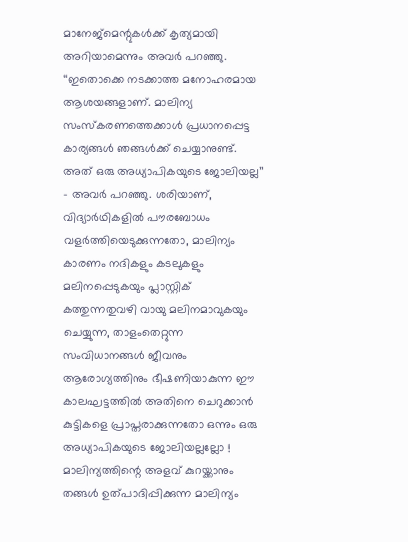മാനേജ്മെന്റുകൾക്ക് കൃത്യമായി അറിയാമെന്നും അവർ പറഞ്ഞു. ‘‘ഇതൊക്കെ നടക്കാത്ത മനോഹരമായ ആശയങ്ങളാണ്. മാലിന്യ സംസ്കരണത്തെക്കാൾ പ്രധാനപ്പെട്ട കാര്യങ്ങൾ ഞങ്ങൾക്ക് ചെയ്യാനുണ്ട്. അത് ഒരു അധ്യാപികയുടെ ജോലിയല്ല’’ - അവർ പറഞ്ഞു. ശരിയാണ്, വിദ്യാർഥികളിൽ പൗരബോധം വളർത്തിയെടുക്കുന്നതോ, മാലിന്യം കാരണം നദികളും കടലുകളും മലിനപ്പെടുകയും പ്ലാസ്റ്റിക് കത്തുന്നതുവഴി വായു മലിനമാവുകയും ചെയ്യുന്ന, താളംതെറ്റുന്ന സംവിധാനങ്ങൾ ജീവനും ആരോഗ്യത്തിനും ഭീഷണിയാകുന്ന ഈ കാലഘട്ടത്തിൽ അതിനെ ചെറുക്കാൻ കുട്ടികളെ പ്രാപ്തരാക്കുന്നതോ ഒന്നും ഒരു അധ്യാപികയുടെ ജോലിയല്ലല്ലോ ! മാലിന്യത്തിന്റെ അളവ് കുറയ്ക്കാനും തങ്ങൾ ഉത്പാദിപ്പിക്കുന്ന മാലിന്യം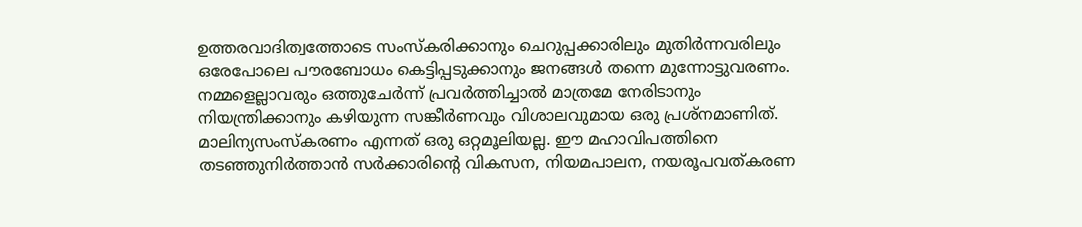ഉത്തരവാദിത്വത്തോടെ സംസ്കരിക്കാനും ചെറുപ്പക്കാരിലും മുതിർന്നവരിലും ഒരേപോലെ പൗരബോധം കെട്ടിപ്പടുക്കാനും ജനങ്ങൾ തന്നെ മുന്നോട്ടുവരണം. നമ്മളെല്ലാവരും ഒത്തുചേർന്ന് പ്രവർത്തിച്ചാൽ മാത്രമേ നേരിടാനും നിയന്ത്രിക്കാനും കഴിയുന്ന സങ്കീർണവും വിശാലവുമായ ഒരു പ്രശ്നമാണിത്. മാലിന്യസംസ്കരണം എന്നത് ഒരു ഒറ്റമൂലിയല്ല. ഈ മഹാവിപത്തിനെ തടഞ്ഞുനിർത്താൻ സർക്കാരിന്റെ വികസന, നിയമപാലന, നയരൂപവത്കരണ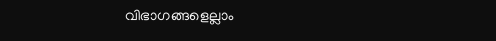വിഭാഗങ്ങളെല്ലാം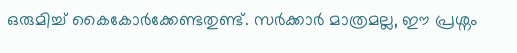ഒരുമിച്ച് കൈകോർക്കേണ്ടതുണ്ട്. സർക്കാർ മാത്രമല്ല, ഈ പ്രശ്നം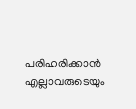പരിഹരിക്കാൻ എല്ലാവരുടെയും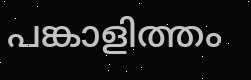പങ്കാളിത്തം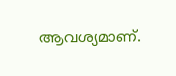ആവശ്യമാണ്.